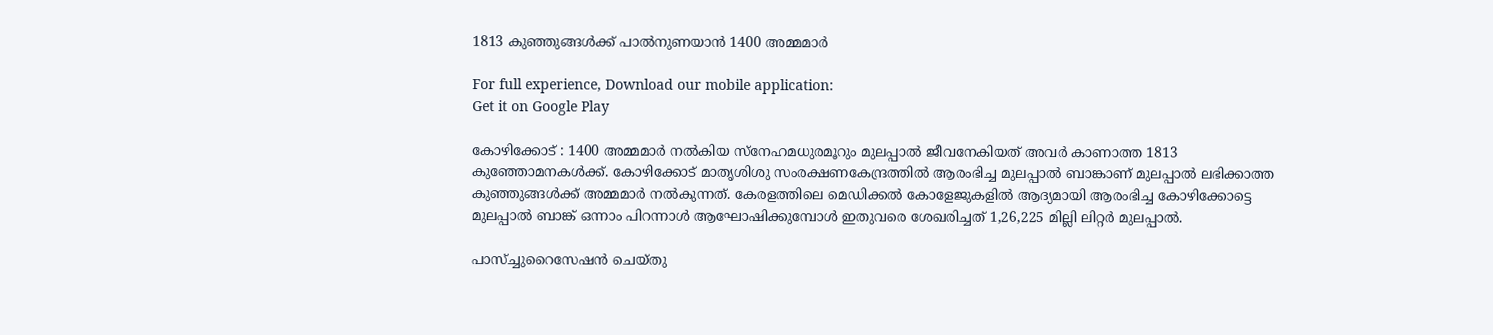1813 കുഞ്ഞുങ്ങള്‍ക്ക് പാല്‍നുണയാന്‍ 1400 അമ്മമാര്‍

For full experience, Download our mobile application:
Get it on Google Play

കോഴിക്കോട് : 1400 അമ്മമാര്‍ നല്‍കിയ സ്‌നേഹമധുരമൂറും മുലപ്പാല്‍ ജീവനേകിയത് അവര്‍ കാണാത്ത 1813 കുഞ്ഞോമനകള്‍ക്ക്. കോഴിക്കോട് മാതൃശിശു സംരക്ഷണകേന്ദ്രത്തില്‍ ആരംഭിച്ച മുലപ്പാല്‍ ബാങ്കാണ് മുലപ്പാല്‍ ലഭിക്കാത്ത കുഞ്ഞുങ്ങള്‍ക്ക് അമ്മമാര്‍ നല്‍കുന്നത്. കേരളത്തിലെ മെഡിക്കല്‍ കോളേജുകളില്‍ ആദ്യമായി ആരംഭിച്ച കോഴിക്കോട്ടെ മുലപ്പാല്‍ ബാങ്ക് ഒന്നാം പിറന്നാള്‍ ആഘോഷിക്കുമ്പോള്‍ ഇതുവരെ ശേഖരിച്ചത് 1,26,225 മില്ലി ലിറ്റര്‍ മുലപ്പാല്‍.

പാസ്ച്ചുറൈസേഷന്‍ ചെയ്തു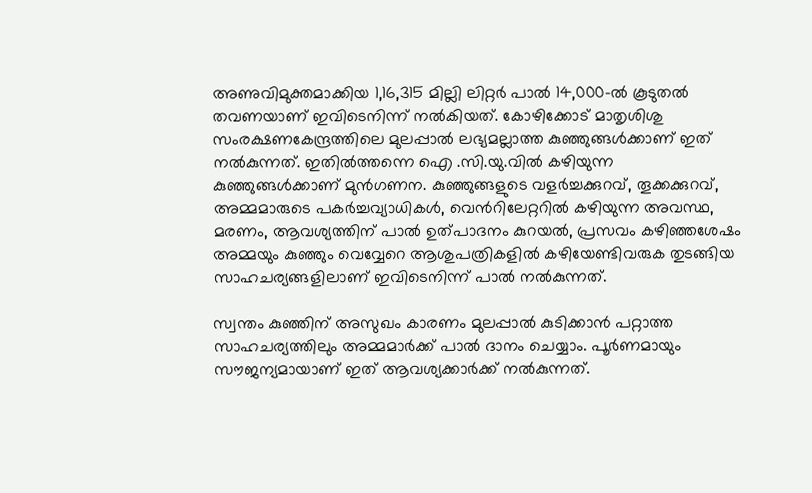അണുവിമുക്തമാക്കിയ 1,16,315 മില്ലി ലിറ്റര്‍ പാല്‍ 14,000-ല്‍ കൂടുതല്‍ തവണയാണ് ഇവിടെനിന്ന് നല്‍കിയത്. കോഴിക്കോട് മാതൃശിശു സംരക്ഷണകേന്ദ്രത്തിലെ മുലപ്പാല്‍ ലഭ്യമല്ലാത്ത കുഞ്ഞുങ്ങള്‍ക്കാണ് ഇത് നല്‍കുന്നത്. ഇതില്‍ത്തന്നെ ഐ .സി.യു.വില്‍ കഴിയുന്ന കുഞ്ഞുങ്ങള്‍ക്കാണ് മുന്‍ഗണന. കുഞ്ഞുങ്ങളുടെ വളര്‍ച്ചക്കുറവ്, തൂക്കക്കുറവ്, അമ്മമാരുടെ പകര്‍ച്ചവ്യാധികള്‍, വെന്‍റിലേറ്ററില്‍ കഴിയുന്ന അവസ്ഥ, മരണം, ആവശ്യത്തിന് പാല്‍ ഉത്പാദനം കുറയല്‍, പ്രസവം കഴിഞ്ഞശേഷം അമ്മയും കുഞ്ഞും വെവ്വേറെ ആശുപത്രികളില്‍ കഴിയേണ്ടിവരുക തുടങ്ങിയ സാഹചര്യങ്ങളിലാണ് ഇവിടെനിന്ന് പാല്‍ നല്‍കുന്നത്.

സ്വന്തം കുഞ്ഞിന് അസുഖം കാരണം മുലപ്പാല്‍ കുടിക്കാന്‍ പറ്റാത്ത സാഹചര്യത്തിലും അമ്മമാര്‍ക്ക് പാല്‍ ദാനം ചെയ്യാം. പൂര്‍ണമായും സൗജന്യമായാണ് ഇത് ആവശ്യക്കാര്‍ക്ക് നല്‍കുന്നത്.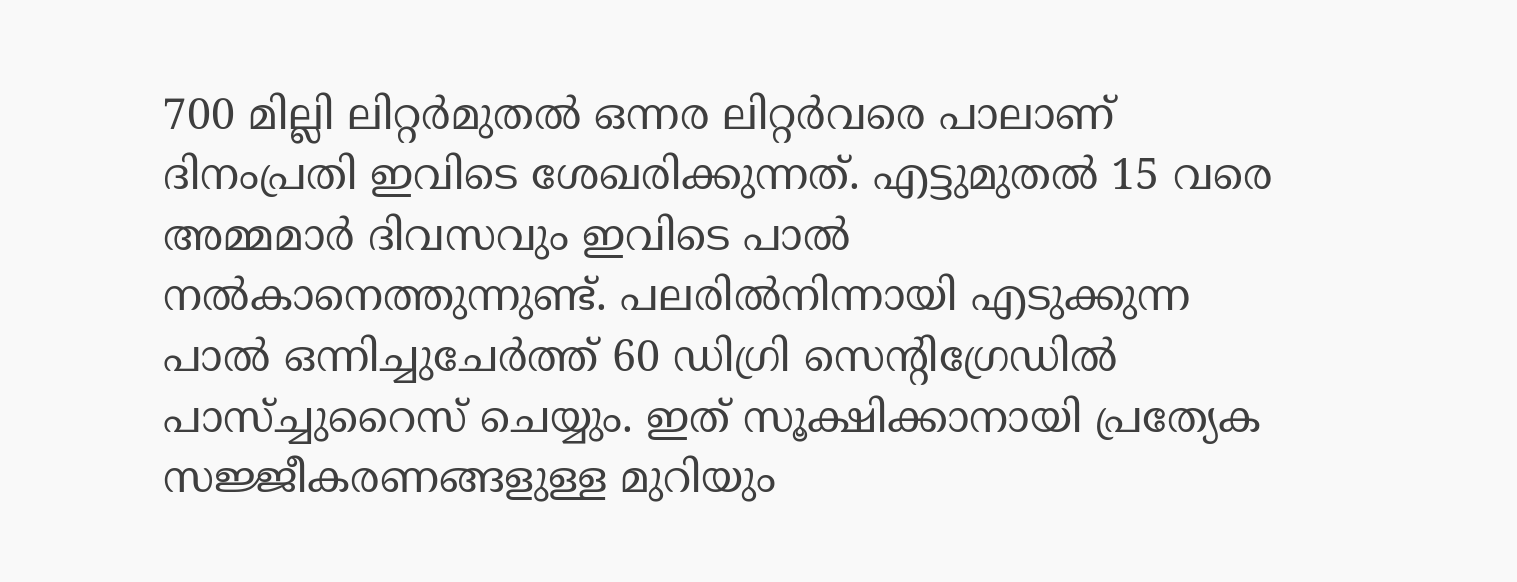700 മില്ലി ലിറ്റര്‍മുതല്‍ ഒന്നര ലിറ്റര്‍വരെ പാലാണ് ദിനംപ്രതി ഇവിടെ ശേഖരിക്കുന്നത്. എട്ടുമുതല്‍ 15 വരെ അമ്മമാര്‍ ദിവസവും ഇവിടെ പാല്‍ നല്‍കാനെത്തുന്നുണ്ട്. പലരില്‍നിന്നായി എടുക്കുന്ന പാല്‍ ഒന്നിച്ചുചേര്‍ത്ത് 60 ഡിഗ്രി സെന്‍റിഗ്രേഡില്‍ പാസ്ച്ചുറൈസ് ചെയ്യും. ഇത് സൂക്ഷിക്കാനായി പ്രത്യേക സജ്ജീകരണങ്ങളുള്ള മുറിയും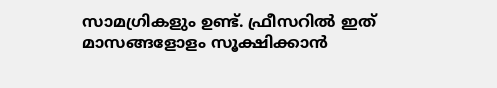സാമഗ്രികളും ഉണ്ട്. ഫ്രീസറില്‍ ഇത് മാസങ്ങളോളം സൂക്ഷിക്കാന്‍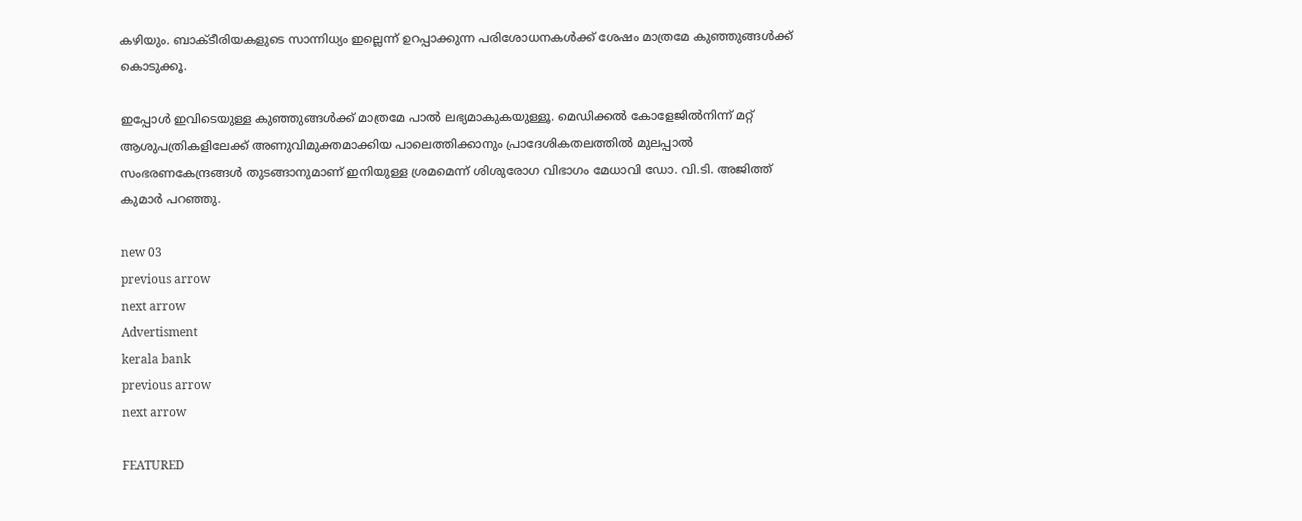കഴിയും. ബാക്ടീരിയകളുടെ സാന്നിധ്യം ഇല്ലെന്ന് ഉറപ്പാക്കുന്ന പരിശോധനകള്‍ക്ക് ശേഷം മാത്രമേ കുഞ്ഞുങ്ങള്‍ക്ക് കൊടുക്കൂ.

ഇപ്പോള്‍ ഇവിടെയുള്ള കുഞ്ഞുങ്ങള്‍ക്ക് മാത്രമേ പാല്‍ ലഭ്യമാകുകയുള്ളൂ. മെഡിക്കല്‍ കോളേജില്‍നിന്ന് മറ്റ് ആശുപത്രികളിലേക്ക് അണുവിമുക്തമാക്കിയ പാലെത്തിക്കാനും പ്രാദേശികതലത്തില്‍ മുലപ്പാല്‍ സംഭരണകേന്ദ്രങ്ങള്‍ തുടങ്ങാനുമാണ് ഇനിയുള്ള ശ്രമമെന്ന് ശിശുരോഗ വിഭാഗം മേധാവി ഡോ. വി.ടി. അജിത്ത് കുമാര്‍ പറഞ്ഞു.

new 03
previous arrow
next arrow
Advertisment
kerala bank
previous arrow
next arrow

FEATURED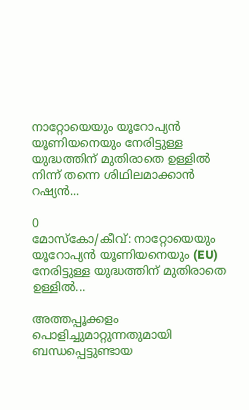നാറ്റോയെയും യൂറോപ്യൻ യൂണിയനെയും നേരിട്ടുള്ള യുദ്ധത്തിന് മുതിരാതെ ഉള്ളിൽ നിന്ന് തന്നെ ശിഥിലമാക്കാൻ റഷ്യൻ...

0
മോസ്കോ/കീവ്: നാറ്റോയെയും യൂറോപ്യൻ യൂണിയനെയും (EU) നേരിട്ടുള്ള യുദ്ധത്തിന് മുതിരാതെ ഉള്ളിൽ...

അത്തപ്പൂക്കളം പൊളിച്ചുമാറ്റുന്നതുമായി ബന്ധപ്പെട്ടുണ്ടായ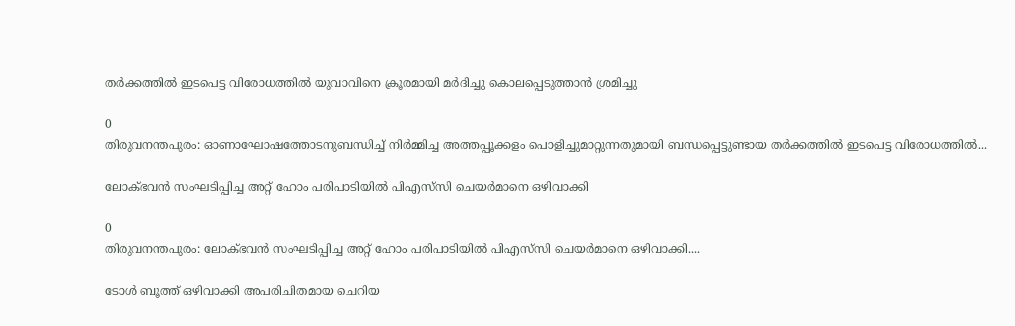തർക്കത്തിൽ ഇടപെട്ട വിരോധത്തിൽ യുവാവിനെ ക്രൂരമായി മർദിച്ചു കൊലപ്പെടുത്താൻ ശ്രമിച്ചു

0
തിരുവനന്തപുരം: ഓണാഘോഷത്തോടനുബന്ധിച്ച് നിർമ്മിച്ച അത്തപ്പൂക്കളം പൊളിച്ചുമാറ്റുന്നതുമായി ബന്ധപ്പെട്ടുണ്ടായ തർക്കത്തിൽ ഇടപെട്ട വിരോധത്തിൽ...

ലോക്ഭവൻ സംഘടിപ്പിച്ച അറ്റ് ഹോം പരിപാടിയിൽ പിഎസ്‍സി ചെയർമാനെ ഒഴിവാക്കി

0
തിരുവനന്തപുരം: ലോക്ഭവൻ സംഘടിപ്പിച്ച അറ്റ് ഹോം പരിപാടിയിൽ പിഎസ്‍സി ചെയർമാനെ ഒഴിവാക്കി....

ടോൾ ബൂത്ത് ഒഴിവാക്കി അപരിചിതമായ ചെറിയ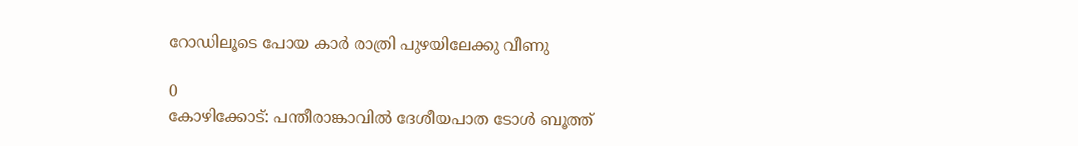റോഡിലൂടെ പോയ കാർ രാത്രി പുഴയിലേക്കു വീണു

0
കോഴിക്കോട്: പന്തീരാങ്കാവിൽ ദേശീയപാത ടോൾ ബൂത്ത്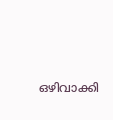ഒഴിവാക്കി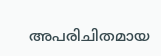അപരിചിതമായ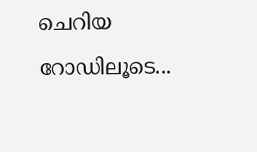ചെറിയ റോഡിലൂടെ...